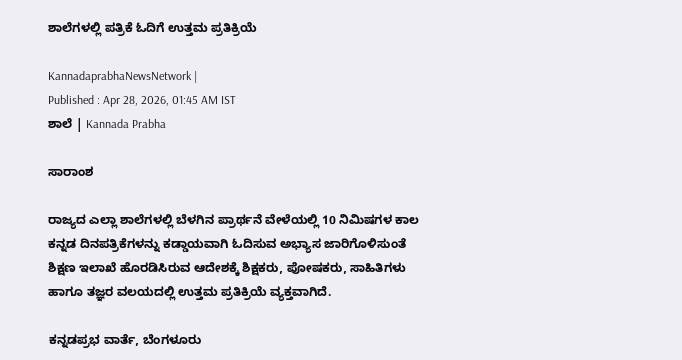ಶಾಲೆಗಳಲ್ಲಿ ಪತ್ರಿಕೆ ಓದಿಗೆ ಉತ್ತಮ ಪ್ರತಿಕ್ರಿಯೆ

KannadaprabhaNewsNetwork |
Published : Apr 28, 2026, 01:45 AM IST
ಶಾಲೆ | Kannada Prabha

ಸಾರಾಂಶ

ರಾಜ್ಯದ ಎಲ್ಲಾ ಶಾಲೆಗಳಲ್ಲಿ ಬೆಳಗಿನ ಪ್ರಾರ್ಥನೆ ವೇಳೆಯಲ್ಲಿ 10 ನಿಮಿಷಗಳ ಕಾಲ ಕನ್ನಡ ದಿನಪತ್ರಿಕೆಗಳನ್ನು ಕಡ್ಡಾಯವಾಗಿ ಓದಿಸುವ ಅಭ್ಯಾಸ ಜಾರಿಗೊಳಿಸುಂತೆ ಶಿಕ್ಷಣ ಇಲಾಖೆ ಹೊರಡಿಸಿರುವ ಆದೇಶಕ್ಕೆ ಶಿಕ್ಷಕರು, ಪೋಷಕರು, ಸಾಹಿತಿಗಳು ಹಾಗೂ ತಜ್ಞರ ವಲಯದಲ್ಲಿ ಉತ್ತಮ ಪ್ರತಿಕ್ರಿಯೆ ವ್ಯಕ್ತವಾಗಿದೆ.

ಕನ್ನಡಪ್ರಭ ವಾರ್ತೆ, ಬೆಂಗಳೂರು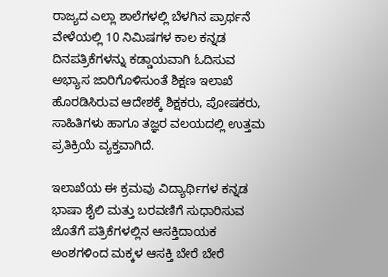ರಾಜ್ಯದ ಎಲ್ಲಾ ಶಾಲೆಗಳಲ್ಲಿ ಬೆಳಗಿನ ಪ್ರಾರ್ಥನೆ ವೇಳೆಯಲ್ಲಿ 10 ನಿಮಿಷಗಳ ಕಾಲ ಕನ್ನಡ ದಿನಪತ್ರಿಕೆಗಳನ್ನು ಕಡ್ಡಾಯವಾಗಿ ಓದಿಸುವ ಅಭ್ಯಾಸ ಜಾರಿಗೊಳಿಸುಂತೆ ಶಿಕ್ಷಣ ಇಲಾಖೆ ಹೊರಡಿಸಿರುವ ಆದೇಶಕ್ಕೆ ಶಿಕ್ಷಕರು, ಪೋಷಕರು, ಸಾಹಿತಿಗಳು ಹಾಗೂ ತಜ್ಞರ ವಲಯದಲ್ಲಿ ಉತ್ತಮ ಪ್ರತಿಕ್ರಿಯೆ ವ್ಯಕ್ತವಾಗಿದೆ.

ಇಲಾಖೆಯ ಈ ಕ್ರಮವು ವಿದ್ಯಾರ್ಥಿಗಳ ಕನ್ನಡ ಭಾಷಾ ಶೈಲಿ ಮತ್ತು ಬರವಣಿಗೆ ಸುಧಾರಿಸುವ ಜೊತೆಗೆ ಪತ್ರಿಕೆಗಳಲ್ಲಿನ ಆಸಕ್ತಿದಾಯಕ ಅಂಶಗಳಿಂದ ಮಕ್ಕಳ ಆಸಕ್ತಿ ಬೇರೆ ಬೇರೆ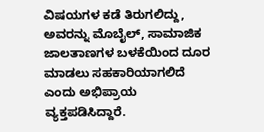ವಿಷಯಗಳ ಕಡೆ ತಿರುಗಲಿದ್ದು, ಅವರನ್ನು ಮೊಬೈಲ್‌, ಸಾಮಾಜಿಕ ಜಾಲತಾಣಗಳ ಬಳಕೆಯಿಂದ ದೂರ ಮಾಡಲು ಸಹಕಾರಿಯಾಗಲಿದೆ ಎಂದು ಅಭಿಪ್ರಾಯ ವ್ಯಕ್ತಪಡಿಸಿದ್ದಾರೆ.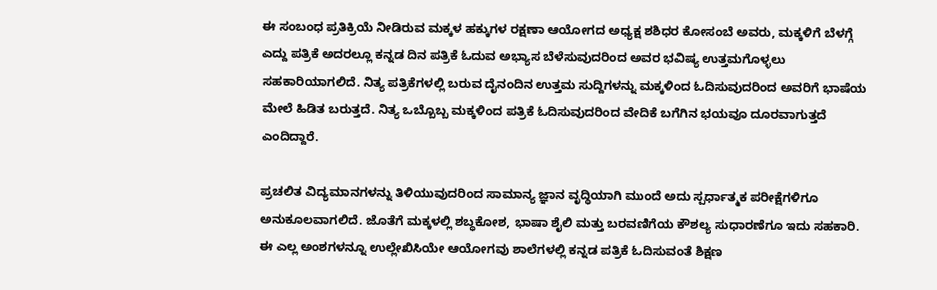ಈ ಸಂಬಂಧ ಪ್ರತಿಕ್ರಿಯೆ ನೀಡಿರುವ ಮಕ್ಕಳ ಹಕ್ಕುಗಳ ರಕ್ಷಣಾ ಆಯೋಗದ ಅಧ್ಯಕ್ಷ ಶಶಿಧರ ಕೋಸಂಬೆ ಅವರು, ಮಕ್ಕಳಿಗೆ ಬೆಳಗ್ಗೆ ಎದ್ದು ಪತ್ರಿಕೆ ಅದರಲ್ಲೂ ಕನ್ನಡ ದಿನ ಪತ್ರಿಕೆ ಓದುವ ಅಭ್ಯಾಸ ಬೆಳೆಸುವುದರಿಂದ ಅವರ ಭವಿಷ್ಯ ಉತ್ತಮಗೊಳ್ಳಲು ಸಹಕಾರಿಯಾಗಲಿದೆ. ನಿತ್ಯ ಪತ್ರಿಕೆಗಳಲ್ಲಿ ಬರುವ ದೈನಂದಿನ ಉತ್ತಮ ಸುದ್ದಿಗಳನ್ನು ಮಕ್ಕಳಿಂದ ಓದಿಸುವುದರಿಂದ ಅವರಿಗೆ ಭಾಷೆಯ ಮೇಲೆ ಹಿಡಿತ ಬರುತ್ತದೆ. ನಿತ್ಯ ಒಬ್ಬೊಬ್ಬ ಮಕ್ಕಳಿಂದ ಪತ್ರಿಕೆ ಓದಿಸುವುದರಿಂದ ವೇದಿಕೆ ಬಗೆಗಿನ ಭಯವೂ ದೂರವಾಗುತ್ತದೆ ಎಂದಿದ್ದಾರೆ.

ಪ್ರಚಲಿತ ವಿದ್ಯಮಾನಗಳನ್ನು ತಿಳಿಯುವುದರಿಂದ ಸಾಮಾನ್ಯ ಜ್ಞಾನ ವೃದ್ಧಿಯಾಗಿ ಮುಂದೆ ಅದು ಸ್ಪರ್ಧಾತ್ಮಕ ಪರೀಕ್ಷೆಗಳಿಗೂ ಅನುಕೂಲವಾಗಲಿದೆ. ಜೊತೆಗೆ ಮಕ್ಕಳಲ್ಲಿ ಶಬ್ಧಕೋಶ, ಭಾಷಾ ಶೈಲಿ ಮತ್ತು ಬರವಣಿಗೆಯ ಕೌಶಲ್ಯ ಸುಧಾರಣೆಗೂ ಇದು ಸಹಕಾರಿ. ಈ ಎಲ್ಲ ಅಂಶಗಳನ್ನೂ ಉಲ್ಲೇಖಿಸಿಯೇ ಆಯೋಗವು ಶಾಲೆಗಳಲ್ಲಿ ಕನ್ನಡ ಪತ್ರಿಕೆ ಓದಿಸುವಂತೆ ಶಿಕ್ಷಣ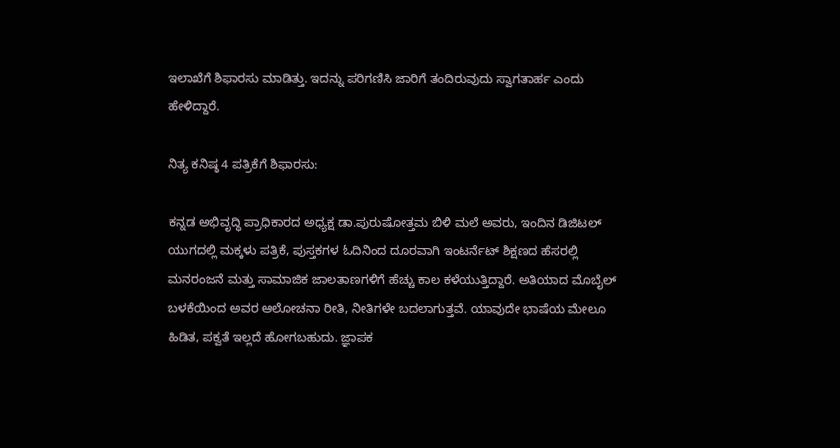ಇಲಾಖೆಗೆ ಶಿಫಾರಸು ಮಾಡಿತ್ತು. ಇದನ್ನು ಪರಿಗಣಿಸಿ ಜಾರಿಗೆ ತಂದಿರುವುದು ಸ್ವಾಗತಾರ್ಹ ಎಂದು ಹೇಳಿದ್ದಾರೆ.

ನಿತ್ಯ ಕನಿಷ್ಠ 4 ಪತ್ರಿಕೆಗೆ ಶಿಫಾರಸು:

ಕನ್ನಡ ಅಭಿವೃದ್ಧಿ ಪ್ರಾಧಿಕಾರದ ಅಧ್ಯಕ್ಷ ಡಾ.ಪುರುಷೋತ್ತಮ ಬಿಳಿ ಮಲೆ ಅವರು, ಇಂದಿನ ಡಿಜಿಟಲ್‌ ಯುಗದಲ್ಲಿ ಮಕ್ಕಳು ಪತ್ರಿಕೆ, ಪುಸ್ತಕಗಳ ಓದಿನಿಂದ ದೂರವಾಗಿ ಇಂಟರ್ನೆಟ್‌ ಶಿಕ್ಷಣದ ಹೆಸರಲ್ಲಿ ಮನರಂಜನೆ ಮತ್ತು ಸಾಮಾಜಿಕ ಜಾಲತಾಣಗಳಿಗೆ ಹೆಚ್ಚು ಕಾಲ ಕಳೆಯುತ್ತಿದ್ದಾರೆ. ಅತಿಯಾದ ಮೊಬೈಲ್‌ ಬಳಕೆಯಿಂದ ಅವರ ಆಲೋಚನಾ ರೀತಿ, ನೀತಿಗಳೇ ಬದಲಾಗುತ್ತವೆ. ಯಾವುದೇ ಭಾಷೆಯ ಮೇಲೂ ಹಿಡಿತ, ಪಕ್ವತೆ ಇಲ್ಲದೆ ಹೋಗಬಹುದು. ಜ್ಞಾಪಕ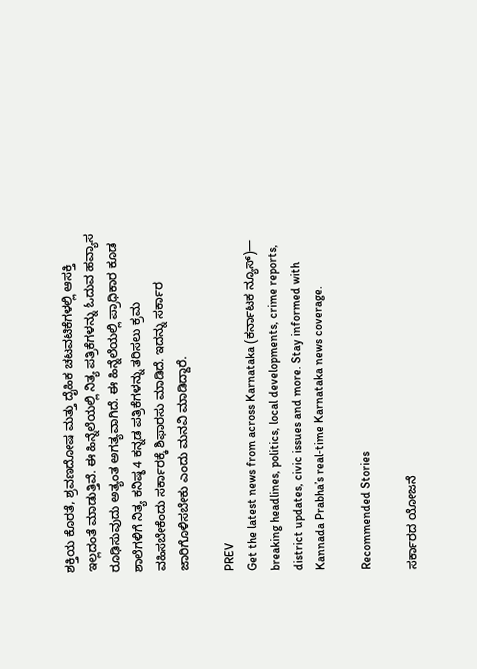ಶಕ್ತಿಯ ಕೊರತೆ, ಶ್ರವಣದೋಷ ಮತ್ತು ದೈಹಿಕ ಚಟವಟಿಕೆಗಳಲ್ಲಿ ಆಸಕ್ತಿ ಇಲ್ಲದಂತೆ ಮಾಡುತ್ತಿವೆ. ಈ ಹಿನ್ನೆಲೆಯಲ್ಲಿ ನಿತ್ಯ ಪತ್ರಿಕೆಗಳನ್ನು ಓದುವ ಹವ್ಯಾಸ ರೂಢಿಸುವುದು ಅತ್ಯಂತ ಅಗತ್ಯವಾಗಿದೆ. ಈ ಹಿನ್ನೆಲೆಯಲ್ಲಿ ಪ್ರಾಧಿಕಾರ ಕೂಡ ಶಾಲೆಗಳಿಗೆ ನಿತ್ಯ ಕನಿಷ್ಠ 4 ಕನ್ನಡ ಪತ್ರಿಕೆಗಳನ್ನು ತರಿಸಲು ಕ್ರಮ ವಹಿಸಬೇಕೆಂದು ಸರ್ಕಾರಕ್ಕೆ ಶಿಫಾರಸು ಮಾಡಿದೆ. ಇದನ್ನು ಸರ್ಕಾರ ಜಾರಿಗೊಳಿಸಬೇಕು ಎಂದು ಮನವಿ ಮಾಡಿದ್ದಾರೆ.

PREV
Get the latest news from across Karnataka (ಕರ್ನಾಟಕ ನ್ಯೂಸ್)— breaking headlines, politics, local developments, crime reports, district updates, civic issues and more. Stay informed with Kannada Prabha’s real‑time Karnataka news coverage.

Recommended Stories

ಸರ್ಕಾರದ ಯೋಜನೆ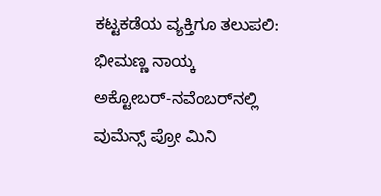ಕಟ್ಟಕಡೆಯ ವ್ಯಕ್ತಿಗೂ ತಲುಪಲಿ: ಭೀಮಣ್ಣ ನಾಯ್ಕ
ಅಕ್ಟೋಬರ್‌-ನವೆಂಬರ್‌ನಲ್ಲಿ ವುಮೆನ್ಸ್ ಪ್ರೋ ಮಿನಿ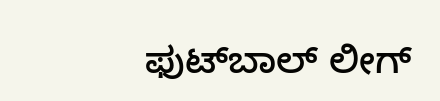ಫುಟ್‌ಬಾಲ್ ಲೀಗ್‌